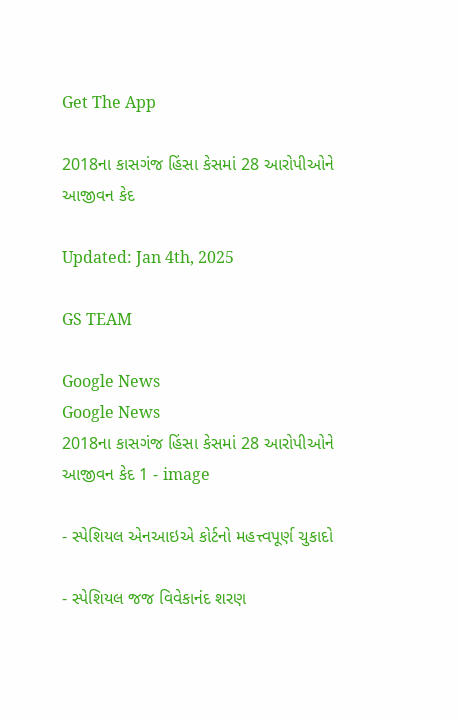Get The App

2018ના કાસગંજ હિંસા કેસમાં 28 આરોપીઓને આજીવન કેદ

Updated: Jan 4th, 2025

GS TEAM

Google News
Google News
2018ના કાસગંજ હિંસા કેસમાં 28 આરોપીઓને આજીવન કેદ 1 - image

- સ્પેશિયલ એનઆઇએ કોર્ટનો મહત્ત્વપૂર્ણ ચુકાદો

- સ્પેશિયલ જજ વિવેકાનંદ શરણ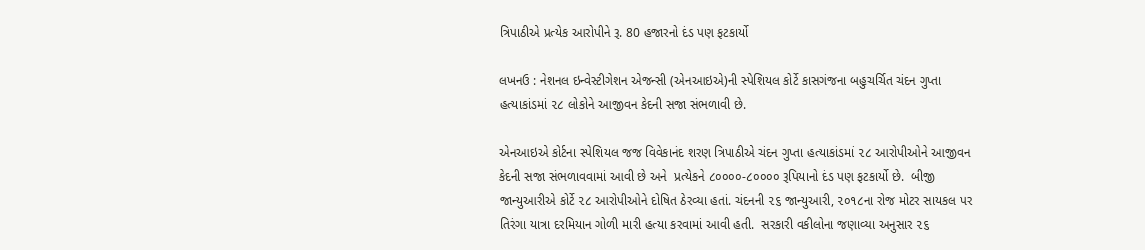ત્રિપાઠીએ પ્રત્યેક આરોપીને રૂ. 80 હજારનો દંડ પણ ફટકાર્યો

લખનઉ : નેશનલ ઇન્વેસ્ટીગેશન એજન્સી (એનઆઇએ)ની સ્પેશિયલ કોર્ટે કાસગંજના બહુચર્ચિત ચંદન ગુપ્તા હત્યાકાંડમાં ૨૮ લોકોને આજીવન કેદની સજા સંભળાવી છે.

એનઆઇએ કોર્ટના સ્પેશિયલ જજ વિવેકાનંદ શરણ ત્રિપાઠીએ ચંદન ગુપ્તા હત્યાકાંડમાં ૨૮ આરોપીઓને આજીવન કેદની સજા સંભળાવવામાં આવી છે અને  પ્રત્યેકને ૮૦૦૦૦-૮૦૦૦૦ રૂપિયાનો દંડ પણ ફટકાર્યો છે.  બીજી જાન્યુઆરીએ કોર્ટે ૨૮ આરોપીઓને દોષિત ઠેરવ્યા હતાં. ચંદનની ૨૬ જાન્યુઆરી, ૨૦૧૮ના રોજ મોટર સાયકલ પર તિરંગા યાત્રા દરમિયાન ગોળી મારી હત્યા કરવામાં આવી હતી.  સરકારી વકીલોના જણાવ્યા અનુસાર ૨૬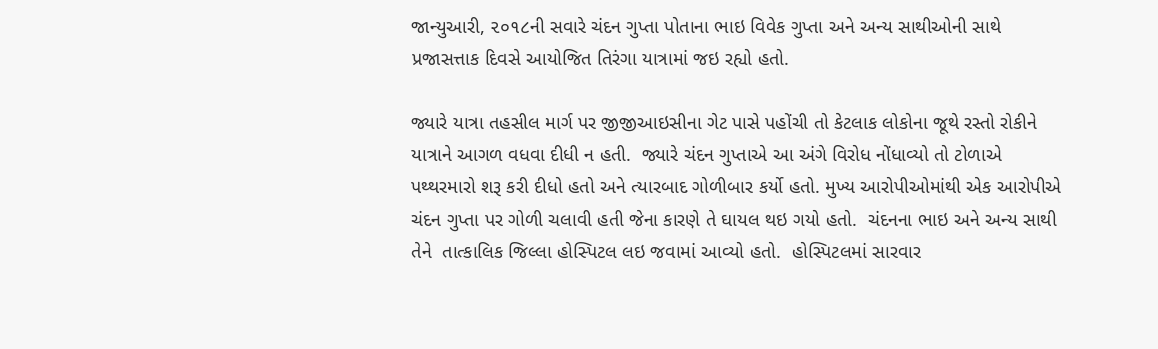જાન્યુઆરી, ૨૦૧૮ની સવારે ચંદન ગુપ્તા પોતાના ભાઇ વિવેક ગુપ્તા અને અન્ય સાથીઓની સાથે પ્રજાસત્તાક દિવસે આયોજિત તિરંગા યાત્રામાં જઇ રહ્યો હતો.

જ્યારે યાત્રા તહસીલ માર્ગ પર જીજીઆઇસીના ગેટ પાસે પહોંચી તો કેટલાક લોકોના જૂથે રસ્તો રોકીને યાત્રાને આગળ વધવા દીધી ન હતી.  જ્યારે ચંદન ગુપ્તાએ આ અંગે વિરોધ નોંધાવ્યો તો ટોળાએ પથ્થરમારો શરૂ કરી દીધો હતો અને ત્યારબાદ ગોળીબાર કર્યો હતો. મુખ્ય આરોપીઓમાંથી એક આરોપીએ ચંદન ગુપ્તા પર ગોળી ચલાવી હતી જેના કારણે તે ઘાયલ થઇ ગયો હતો.  ચંદનના ભાઇ અને અન્ય સાથી તેને  તાત્કાલિક જિલ્લા હોસ્પિટલ લઇ જવામાં આવ્યો હતો.  હોસ્પિટલમાં સારવાર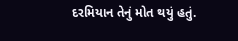દરમિયાન તેનું મોત થયું હતું.